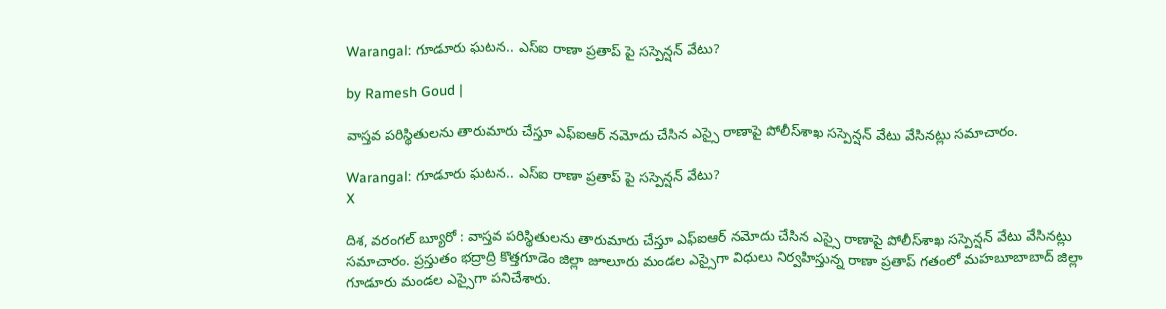Warangal: గూడూరు ఘ‌ట‌న‌.. ఎస్ఐ రాణా ప్రతాప్ పై స‌స్పెన్షన్ వేటు?

by Ramesh Goud |

వాస్తవ ప‌రిస్థితుల‌ను తారుమారు చేస్తూ ఎఫ్ఐఆర్ న‌మోదు చేసిన ఎస్సై రాణాపై పోలీస్‌శాఖ స‌స్పెన్షన్ వేటు వేసిన‌ట్లు స‌మాచారం.

Warangal: గూడూరు ఘ‌ట‌న‌.. ఎస్ఐ రాణా ప్రతాప్ పై స‌స్పెన్షన్ వేటు?
X

దిశ‌, వ‌రంగ‌ల్ బ్యూరో : వాస్తవ ప‌రిస్థితుల‌ను తారుమారు చేస్తూ ఎఫ్ఐఆర్ న‌మోదు చేసిన ఎస్సై రాణాపై పోలీస్‌శాఖ స‌స్పెన్షన్ వేటు వేసిన‌ట్లు స‌మాచారం. ప్రస్తుతం భ‌ద్రాద్రి కొత్తగూడెం జిల్లా జూలూరు మండ‌ల ఎస్సైగా విధులు నిర్వహిస్తున్న రాణా ప్రతాప్ గ‌తంలో మ‌హ‌బూబాబాద్ జిల్లా గూడూరు మండ‌ల ఎస్సైగా ప‌నిచేశారు.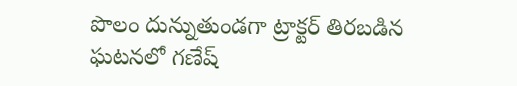పొలం దున్నుతుండ‌గా ట్రాక్టర్ తిర‌బ‌డిన ఘ‌ట‌న‌లో గ‌ణేష్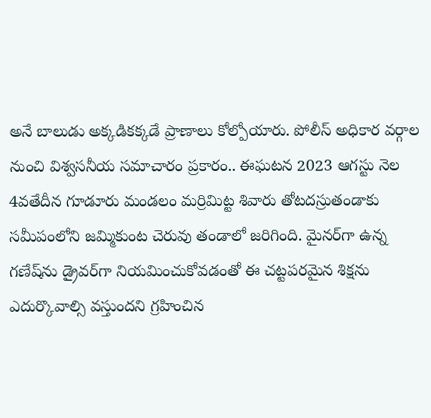అనే బాలుడు అక్కడిక‌క్కడే ప్రాణాలు కోల్పోయారు. పోలీస్ అధికార వ‌ర్గాల నుంచి విశ్వస‌నీయ స‌మాచారం ప్రకారం.. ఈఘ‌ట‌న 2023 ఆగ‌స్టు నెల 4వతేదీన గూడూరు మండ‌లం మ‌ర్రిమిట్ట శివారు తోట‌ద‌స్రుతండాకు స‌మీపంలోని జ‌మ్మికుంట చెరువు తండాలో జ‌రిగింది. మైన‌ర్‌గా ఉన్న గ‌ణేష్‌ను డ్రైవ‌ర్‌గా నియ‌మించుకోవ‌డంతో ఈ చ‌ట్టప‌ర‌మైన శిక్షను ఎదుర్కొవాల్సి వ‌స్తుంద‌ని గ్రహించిన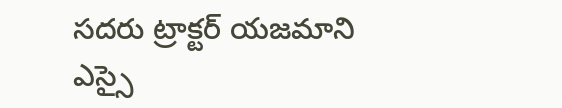స‌ద‌రు ట్రాక్టర్ య‌జ‌మాని ఎస్సై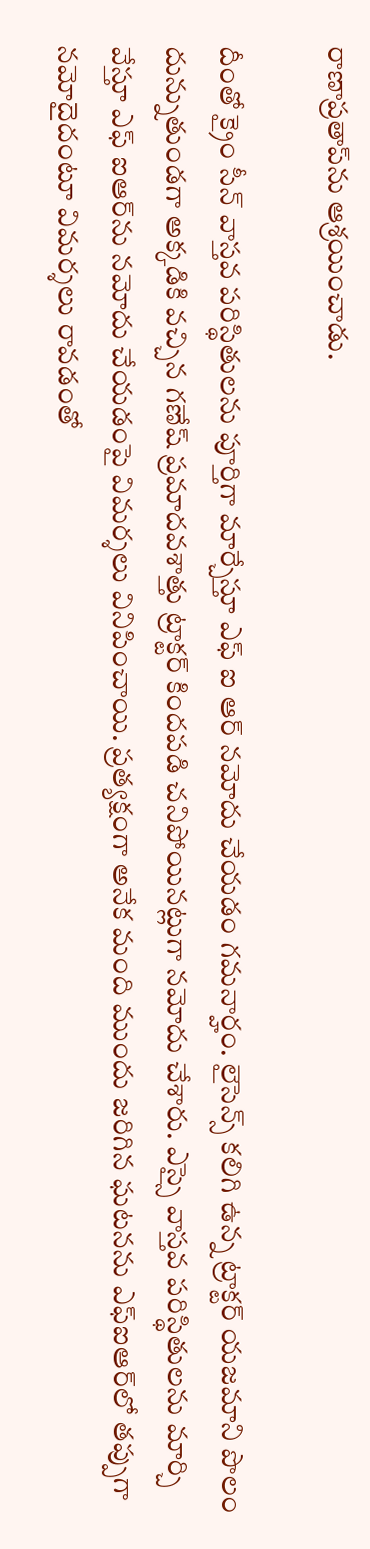రాణాప్రతాప్‌ను ఆశ్రయించాడు.

దీంతో క్రైం సీన్ వాస్తవ ప‌రిస్థితుల‌ను పూర్తిగా మార్చేస్తూ ఎఫ్ ఐ ఆర్ న‌మోదు చేయ‌డం గ‌మ‌నార్హం. లైసెన్స్ క‌లిగి ఉన్న ట్రాక్టర్ య‌జ‌మాని పొలం దున్నుతుండ‌గా అక్కడికి వ‌చ్చిన గ‌ణేష్‌ ప్రమాద‌వశాత్తు ట్రాక్టర్ కింద‌ప‌డి చ‌నిపోయిన‌ట్లుగా న‌మోదు చేశారు. ఎస్సై వాస్తవ ప‌రిస్థితుల‌ను మార్చి వేస్తూ ఎఫ్ ఐఆర్‌ను న‌మోదు చేయ‌డంపై విమ‌ర్శలు వినిపించాయి. ప్రత్యక్షంగా అనేక మంది ముందు జ‌రిగిన ఘ‌ట‌న‌ను ఎఫ్ఐఆర్‌లో త‌ప్పుగా న‌మోదైదంటూ విమ‌ర్శలు రావ‌డంతో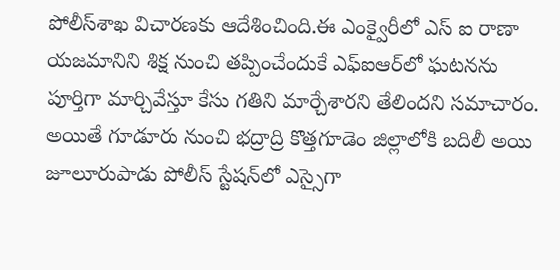పోలీస్‌శాఖ విచార‌ణ‌కు ఆదేశించింది.ఈ ఎంక్వైరీలో ఎస్ ఐ రాణా య‌జ‌మానిని శిక్ష నుంచి త‌ప్పించేందుకే ఎఫ్ఐఆర్‌లో ఘ‌ట‌న‌ను పూర్తిగా మార్చివేస్తూ కేసు గ‌తిని మార్చేశారని తేలింద‌ని స‌మాచారం. అయితే గూడూరు నుంచి భ‌ద్రాద్రి కొత్తగూడెం జిల్లాలోకి బ‌దిలీ అయి జూలూరుపాడు పోలీస్ స్టేష‌న్‌లో ఎస్సైగా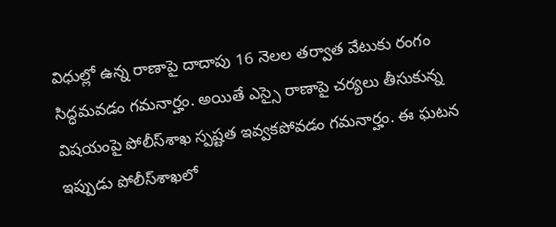విధుల్లో ఉన్న రాణాపై దాదాపు 16 నెల‌ల త‌ర్వాత వేటుకు రంగం సిద్ధమ‌వ‌డం గ‌మ‌నార్హం. అయితే ఎస్సై రాణాపై చ‌ర్యలు తీసుకున్న విష‌యంపై పోలీస్‌శాఖ స్పష్టత ఇవ్వక‌పోవ‌డం గ‌మ‌నార్హం. ఈ ఘ‌ట‌న ఇప్పుడు పోలీస్‌శాఖలో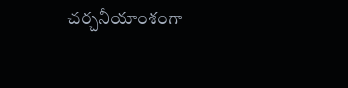చ‌ర్చనీయాంశంగా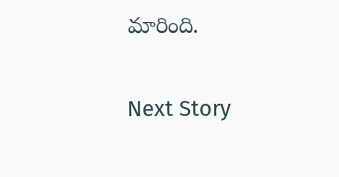మారింది.

Next Story